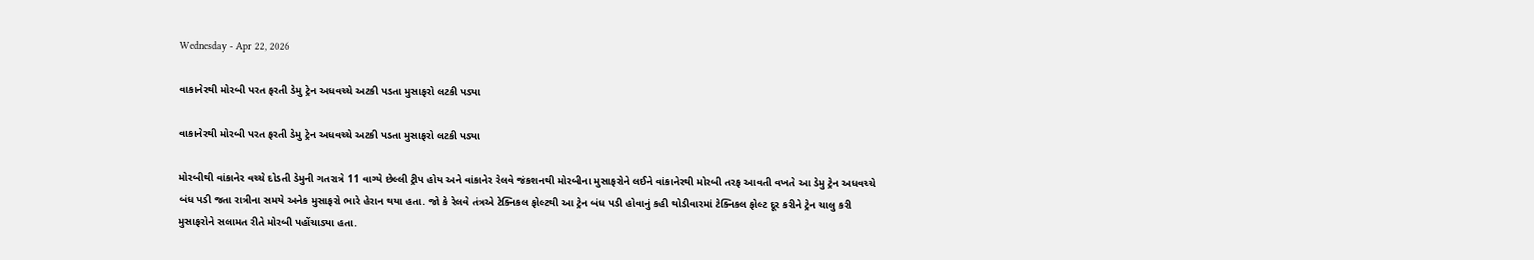Wednesday - Apr 22, 2026

વાકાનેરથી મોરબી પરત ફરતી ડેમુ ટ્રેન અધવચ્ચે અટકી પડતા મુસાફરો લટકી પડ્યા

વાકાનેરથી મોરબી પરત ફરતી ડેમુ ટ્રેન અધવચ્ચે અટકી પડતા મુસાફરો લટકી પડ્યા

મોરબીથી વાંકાનેર વચ્ચે દોડતી ડેમુની ગતરાત્રે 11 વાગ્યે છેલ્લી ટ્રીપ હોય અને વાંકાનેર રેલવે જંકશનથી મોરબીના મુસાફરોને લઈને વાંકાનેરથી મોરબી તરફ આવતી વખતે આ ડેમુ ટ્રેન અધવચ્ચે બંધ પડી જતા રાત્રીના સમયે અનેક મુસાફરો ભારે હેરાન થયા હતા. જો કે રેલવે તંત્રએ ટેક્નિકલ ફોલ્ટથી આ ટ્રેન બંધ પડી હોવાનું કહી થોડીવારમાં ટેક્નિકલ ફોલ્ટ દૂર કરીને ટ્રેન ચાલુ કરી મુસાફરોને સલામત રીતે મોરબી પહોંચાડ્યા હતા.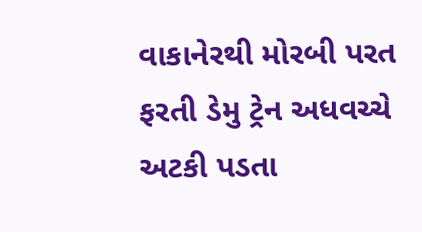વાકાનેરથી મોરબી પરત ફરતી ડેમુ ટ્રેન અધવચ્ચે અટકી પડતા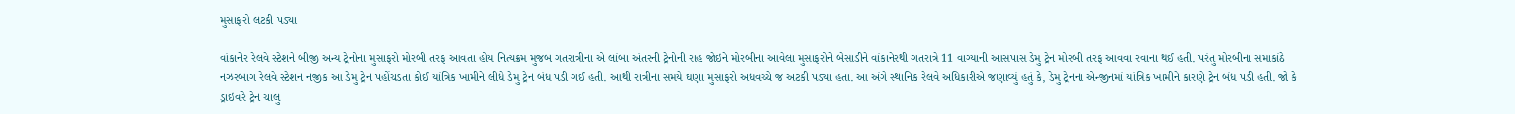મુસાફરો લટકી પડ્યા

વાંકાનેર રેલવે સ્ટેશને બીજી અન્ય ટ્રેનોના મુસાફરો મોરબી તરફ આવતા હોય નિત્યક્રમ મુજબ ગતરાત્રીના એ લાંબા અંતરની ટ્રેનોની રાહ જોઇને મોરબીના આવેલા મુસાફરોને બેસાડીને વાંકાનેરથી ગતરાત્રે 11 વાગ્યાની આસપાસ ડેમુ ટ્રેન મોરબી તરફ આવવા રવાના થઈ હતી. પરંતુ મોરબીના સમાકાંઠે નઝરબાગ રેલવે સ્ટેશન નજીક આ ડેમુ ટ્રેન પહોંચડતા કોઈ યાંત્રિક ખામીને લીધે ડેમુ ટ્રેન બંધ પડી ગઈ હતી. આથી રાત્રીના સમયે ઘણા મુસાફરો અધવચ્ચે જ અટકી પડ્યા હતા. આ અંગે સ્થાનિક રેલવે અધિકારીએ જણાવ્યું હતું કે, ડેમુ ટ્રેનના એન્જીનમાં યાંત્રિક ખામીને કારણે ટ્રેન બંધ પડી હતી. જો કે ડ્રાઇવરે ટ્રેન ચાલુ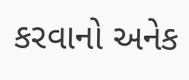કરવાનો અનેક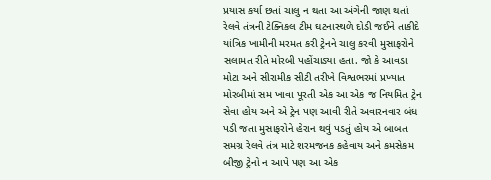પ્રયાસ કર્યા છતાં ચાલુ ન થતા આ અંગેની જાણ થતાં રેલવે તંત્રની ટેક્નિકલ ટીમ ઘટનાસ્થળે દોડી જઈને તાકીદે યાંત્રિક ખામીની મરમત કરી ટ્રેનને ચાલુ કરવી મુસાફરોને સલામત રીતે મોરબી પહોંચાડ્યા હતા. જો કે આવડા મોટા અને સીરામીક સીટી તરીખે વિશ્વભરમાં પ્રખ્યાત મોરબીમાં સમ ખાવા પૂરતી એક આ એક જ નિયમિત ટ્રેન સેવા હોય અને એ ટ્રેન પણ આવી રીતે અવારનવાર બંધ પડી જતા મુસાફરોને હેરાન થવું પડતું હોય એ બાબત સમગ્ર રેલવે તંત્ર માટે શરમજનક કહેવાય અને કમસેકમ બીજી ટ્રેનો ન આપે પણ આ એક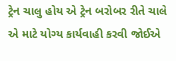ટ્રેન ચાલુ હોય એ ટ્રેન બરોબર રીતે ચાલે એ માટે યોગ્ય કાર્યવાહી કરવી જોઈએ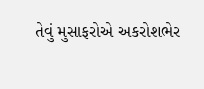તેવું મુસાફરોએ અકરોશભેર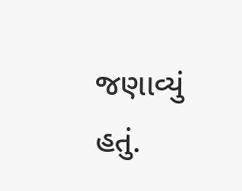જણાવ્યું હતું.